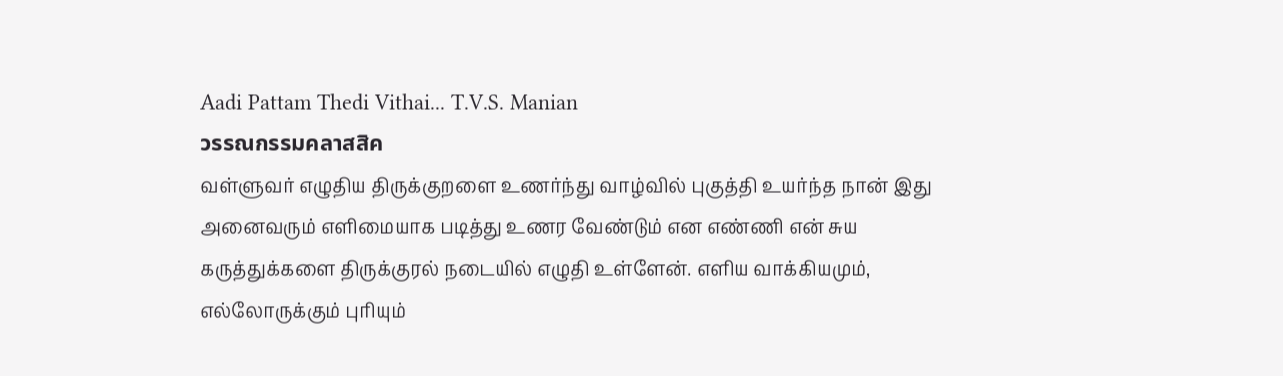Aadi Pattam Thedi Vithai... T.V.S. Manian
วรรณกรรมคลาสสิค
வள்ளுவர் எழுதிய திருக்குறளை உணர்ந்து வாழ்வில் புகுத்தி உயர்ந்த நான் இது அனைவரும் எளிமையாக படித்து உணர வேண்டும் என எண்ணி என் சுய கருத்துக்களை திருக்குரல் நடையில் எழுதி உள்ளேன். எளிய வாக்கியமும், எல்லோருக்கும் புரியும்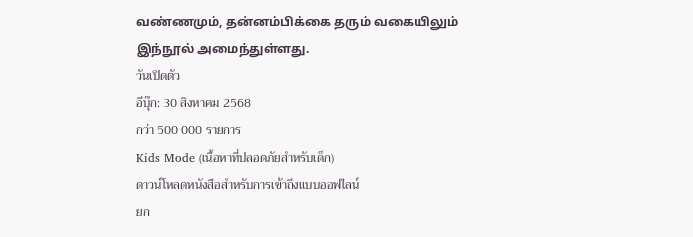வண்ணமும், தன்னம்பிக்கை தரும் வகையிலும் இந்நூல் அமைந்துள்ளது.
วันเปิดตัว
อีบุ๊ก: 30 สิงหาคม 2568
กว่า 500 000 รายการ
Kids Mode (เนื้อหาที่ปลอดภัยสำหรับเด็ก)
ดาวน์โหลดหนังสือสำหรับการเข้าถึงแบบออฟไลน์
ยก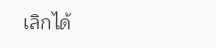เลิกได้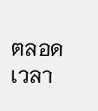ตลอดเวลา